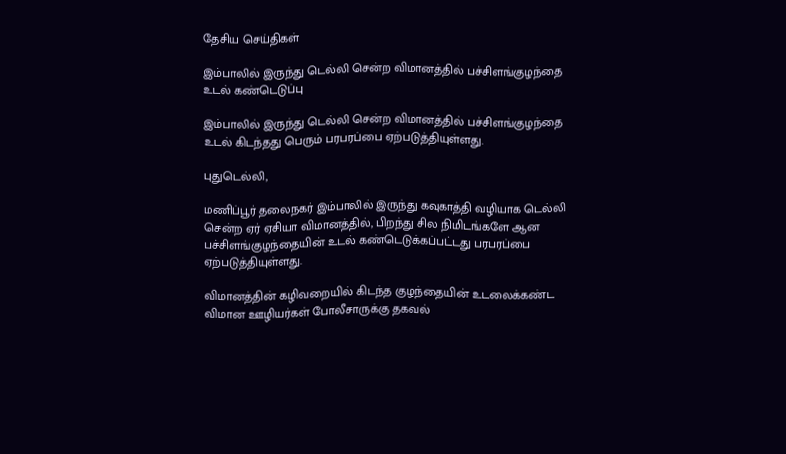தேசிய செய்திகள்

இம்பாலில் இருந்து டெல்லி சென்ற விமானத்தில் பச்சிளங்குழந்தை உடல் கண்டெடுப்பு

இம்பாலில் இருந்து டெல்லி சென்ற விமானத்தில் பச்சிளங்குழந்தை உடல் கிடந்தது பெரும் பரபரப்பை ஏற்படுத்தியுள்ளது.

புதுடெல்லி,

மணிப்பூர் தலைநகர் இம்பாலில் இருந்து கவுகாத்தி வழியாக டெல்லி சென்ற ஏர் ஏசியா விமானத்தில், பிறந்து சில நிமிடங்களே ஆன பச்சிளங்குழந்தையின் உடல் கண்டெடுக்கப்பட்டது பரபரப்பை ஏற்படுத்தியுள்ளது.

விமானத்தின் கழிவறையில் கிடந்த குழந்தையின் உடலைக்கண்ட விமான ஊழியர்கள் போலீசாருக்கு தகவல்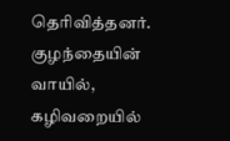தெரிவித்தனர். குழந்தையின் வாயில், கழிவறையில்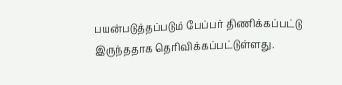பயன்படுத்தப்படும் பேப்பர் திணிக்கப்பட்டு இருந்ததாக தெரிவிக்கப்பட்டுள்ளது.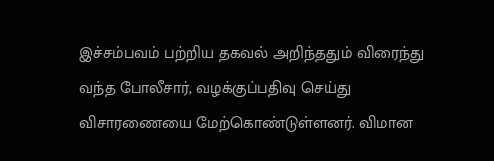இச்சம்பவம் பற்றிய தகவல் அறிந்ததும் விரைந்து வந்த போலீசார், வழக்குப்பதிவு செய்து விசாரணையை மேற்கொண்டுள்ளனர். விமான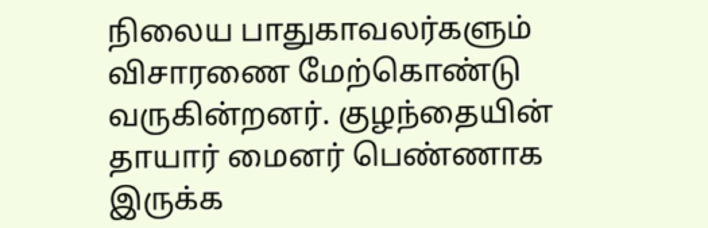நிலைய பாதுகாவலர்களும் விசாரணை மேற்கொண்டு வருகின்றனர். குழந்தையின் தாயார் மைனர் பெண்ணாக இருக்க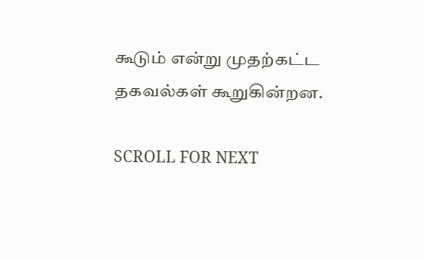கூடும் என்று முதற்கட்ட தகவல்கள் கூறுகின்றன.

SCROLL FOR NEXT